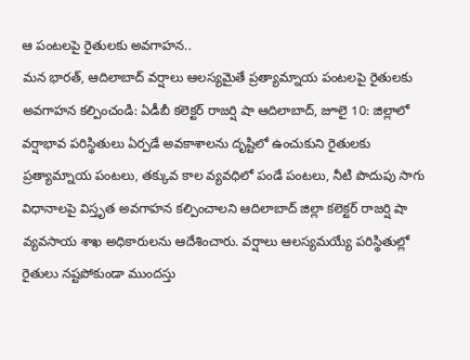ఆ పంటలపై రైతులకు అవగాహన..
మన భారత్, ఆదిలాబాద్ వర్షాలు ఆలస్యమైతే ప్రత్యామ్నాయ పంటలపై రైతులకు అవగాహన కల్పించండి: ఏడీబీ కలెక్టర్ రాజర్షి షా ఆదిలాబాద్, జూలై 10: జిల్లాలో వర్షాభావ పరిస్థితులు ఏర్పడే అవకాశాలను దృష్టిలో ఉంచుకుని రైతులకు ప్రత్యామ్నాయ పంటలు, తక్కువ కాల వ్యవధిలో పండే పంటలు, నీటి పొదుపు సాగు విధానాలపై విస్తృత అవగాహన కల్పించాలని ఆదిలాబాద్ జిల్లా కలెక్టర్ రాజర్షి షా వ్యవసాయ శాఖ అధికారులను ఆదేశించారు. వర్షాలు ఆలస్యమయ్యే పరిస్థితుల్లో రైతులు నష్టపోకుండా ముందస్తు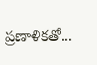ప్రణాళికతో...